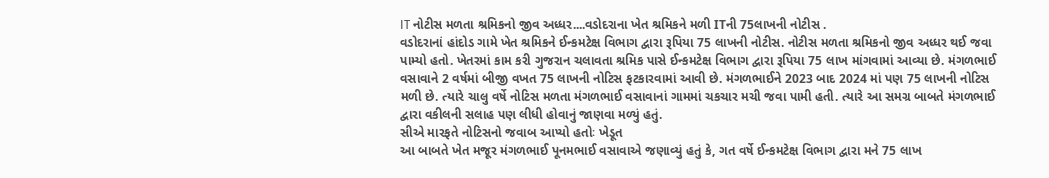IT નોટીસ મળતા શ્રમિકનો જીવ અધ્ધર....વડોદરાના ખેત શ્રમિકને મળી ITની 75લાખની નોટીસ .
વડોદરાનાં હાંદોડ ગામે ખેત શ્રમિકને ઈન્કમટેક્ષ વિભાગ દ્વારા રૂપિયા 75 લાખની નોટીસ. નોટીસ મળતા શ્રમિકનો જીવ અધ્ધર થઈ જવા પામ્યો હતો. ખેતરમાં કામ કરી ગુજરાન ચલાવતા શ્રમિક પાસે ઈન્કમટેક્ષ વિભાગ દ્વારા રૂપિયા 75 લાખ માંગવામાં આવ્યા છે. મંગળભાઈ વસાવાને 2 વર્ષમાં બીજી વખત 75 લાખની નોટિસ ફટકારવામાં આવી છે. મંગળભાઈને 2023 બાદ 2024 માં પણ 75 લાખની નોટિસ મળી છે. ત્યારે ચાલુ વર્ષે નોટિસ મળતા મંગળભાઈ વસાવાનાં ગામમાં ચકચાર મચી જવા પામી હતી. ત્યારે આ સમગ્ર બાબતે મંગળભાઈ દ્વારા વકીલની સલાહ પણ લીધી હોવાનું જાણવા મળ્યું હતું.
સીએ મારફતે નોટિસનો જવાબ આપ્યો હતોઃ ખેડૂત
આ બાબતે ખેત મજૂર મંગળભાઈ પૂનમભાઈ વસાવાએ જણાવ્યું હતું કે, ગત વર્ષે ઈન્કમટેક્ષ વિભાગ દ્વારા મને 75 લાખ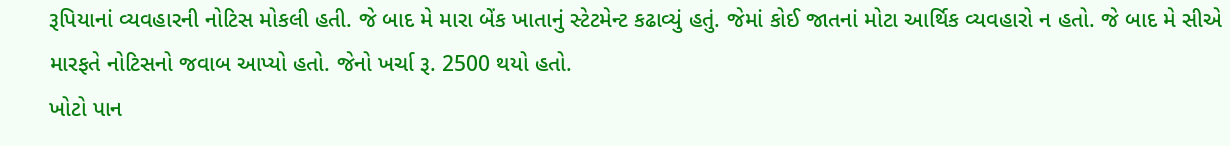રૂપિયાનાં વ્યવહારની નોટિસ મોકલી હતી. જે બાદ મે મારા બેંક ખાતાનું સ્ટેટમેન્ટ કઢાવ્યું હતું. જેમાં કોઈ જાતનાં મોટા આર્થિક વ્યવહારો ન હતો. જે બાદ મે સીએ મારફતે નોટિસનો જવાબ આપ્યો હતો. જેનો ખર્ચા રૂ. 2500 થયો હતો.
ખોટો પાન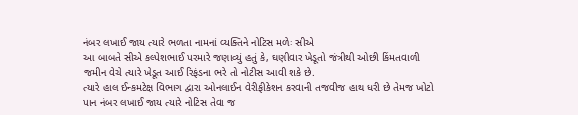નંબર લખાઈ જાય ત્યારે ભળતા નામનાં વ્યક્તિને નોટિસ મળેઃ સીએ
આ બાબતે સીએ કલ્પેશભાઈ પરમારે જણાવ્યું હતું કે, ઘણીવાર ખેડૂતો જંત્રીથી ઓછી કિંમતવાળી જમીન વેચે ત્યારે ખેડૂત આઈ રિફંડના ભરે તો નોટીસ આવી શકે છે.
ત્યારે હાલ ઈન્કમટેક્ષ વિભાગ દ્વારા ઓનલાઈન વેરીફીકેશન કરવાની તજવીજ હાથ ધરી છે તેમજ ખોટો પાન નંબર લખાઈ જાય ત્યારે નોટિસ તેવા જ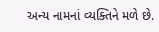અન્ય નામનાં વ્યક્તિને મળે છે.